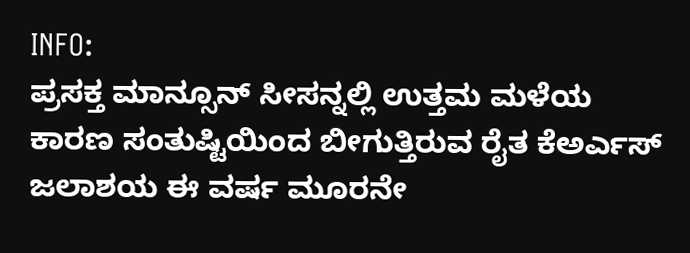INFO:
ಪ್ರಸಕ್ತ ಮಾನ್ಸೂನ್ ಸೀಸನ್ನಲ್ಲಿ ಉತ್ತಮ ಮಳೆಯ ಕಾರಣ ಸಂತುಷ್ಟಿಯಿಂದ ಬೀಗುತ್ತಿರುವ ರೈತ ಕೆಅರ್ಎಸ್ ಜಲಾಶಯ ಈ ವರ್ಷ ಮೂರನೇ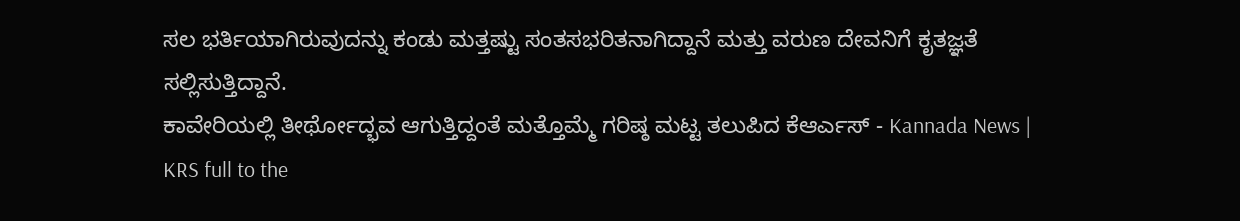ಸಲ ಭರ್ತಿಯಾಗಿರುವುದನ್ನು ಕಂಡು ಮತ್ತಷ್ಟು ಸಂತಸಭರಿತನಾಗಿದ್ದಾನೆ ಮತ್ತು ವರುಣ ದೇವನಿಗೆ ಕೃತಜ್ಞತೆ ಸಲ್ಲಿಸುತ್ತಿದ್ದಾನೆ.
ಕಾವೇರಿಯಲ್ಲಿ ತೀರ್ಥೋದ್ಭವ ಆಗುತ್ತಿದ್ದಂತೆ ಮತ್ತೊಮ್ಮೆ ಗರಿಷ್ಠ ಮಟ್ಟ ತಲುಪಿದ ಕೆಆರ್ಎಸ್ - Kannada News |  KRS full to the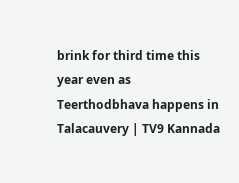brink for third time this year even as Teerthodbhava happens in Talacauvery | TV9 Kannada